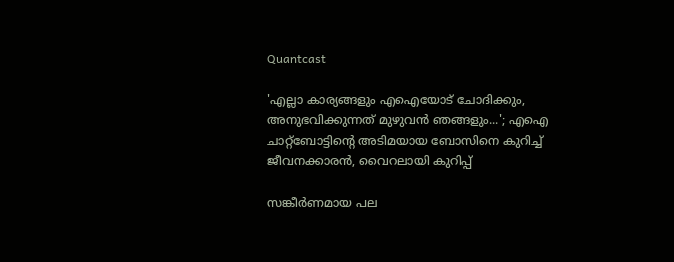Quantcast

'എല്ലാ കാര്യങ്ങളും എഐയോട് ചോദിക്കും, അനുഭവിക്കുന്നത് മുഴുവൻ ഞങ്ങളും...'; എഐ ചാറ്റ്ബോട്ടിന്‍റെ അടിമയായ ബോസിനെ കുറിച്ച് ജീവനക്കാരൻ, വൈറലായി കുറിപ്പ്

സങ്കീർണമായ പല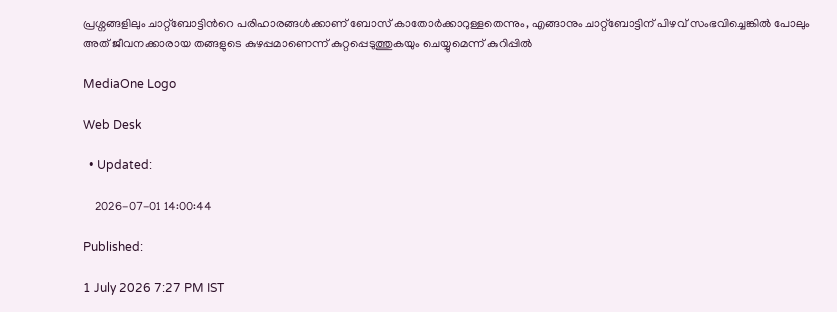പ്രശ്നങ്ങളിലും ചാറ്റ്ബോട്ടിന്‍റെ പരിഹാരങ്ങൾക്കാണ് ബോസ് കാതോർക്കാറുള്ളതെന്നും, എങ്ങാനും ചാറ്റ്ബോട്ടിന് പിഴവ് സംഭവിച്ചെങ്കിൽ പോലും അത് ജീവനക്കാരായ തങ്ങളുടെ കുഴപ്പമാണെന്ന് കുറ്റപ്പെടുത്തുകയും ചെയ്യുമെന്ന് കുറിപ്പിൽ

MediaOne Logo

Web Desk

  • Updated:

    2026-07-01 14:00:44

Published:

1 July 2026 7:27 PM IST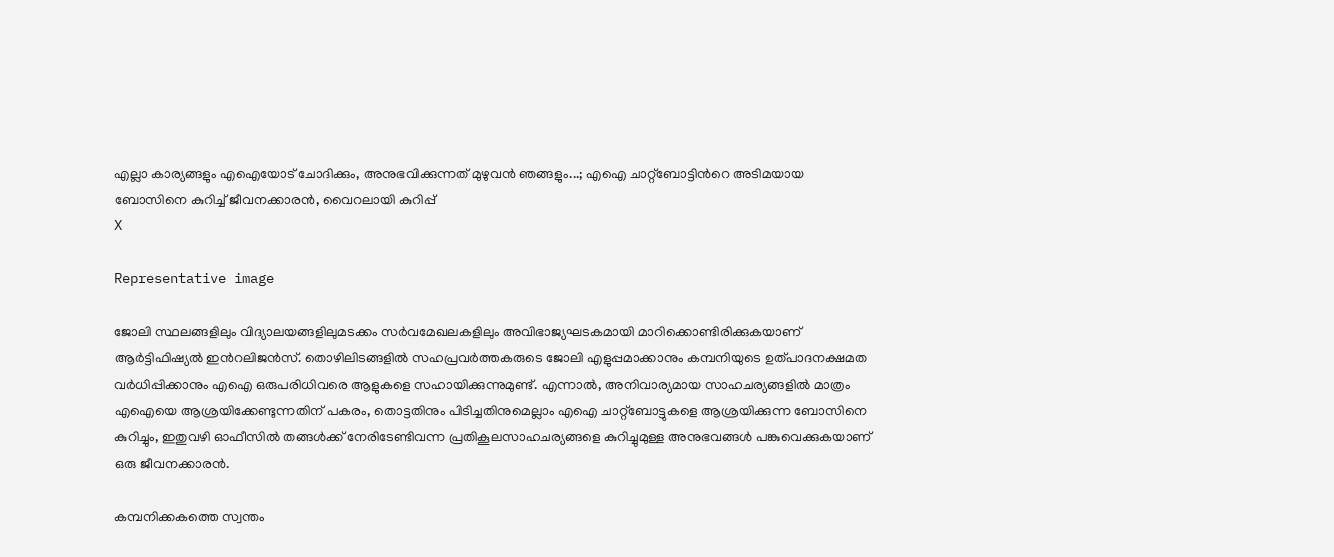എല്ലാ കാര്യങ്ങളും എഐയോട് ചോദിക്കും, അനുഭവിക്കുന്നത് മുഴുവൻ ഞങ്ങളും...; എഐ ചാറ്റ്ബോട്ടിന്‍റെ അടിമയായ ബോസിനെ കുറിച്ച് ജീവനക്കാരൻ, വൈറലായി കുറിപ്പ്
X

Representative image

ജോലി സ്ഥലങ്ങളിലും വിദ്യാലയങ്ങളിലുമടക്കം സർവമേഖലകളിലും അവിഭാജ്യഘടകമായി മാറിക്കൊണ്ടിരിക്കുകയാണ് ആർട്ടിഫിഷ്യൽ ഇന്‍റലിജൻസ്. തൊഴിലിടങ്ങളിൽ സഹപ്രവർത്തകരുടെ ജോലി എളുപ്പമാക്കാനും കമ്പനിയുടെ ഉത്പാദനക്ഷമത വർധിപ്പിക്കാനും എഐ ഒരുപരിധിവരെ ആളുകളെ സഹായിക്കുന്നുമുണ്ട്. എന്നാൽ, അനിവാര്യമായ സാഹചര്യങ്ങളിൽ മാത്രം എഐയെ ആശ്രയിക്കേണ്ടുന്നതിന് പകരം, തൊട്ടതിനും പിടിച്ചതിനുമെല്ലാം എഐ ചാറ്റ്ബോട്ടുകളെ ആശ്രയിക്കുന്ന ബോസിനെ കുറിച്ചും, ഇതുവഴി ഓഫീസിൽ തങ്ങൾക്ക് നേരിടേണ്ടിവന്ന പ്രതികൂലസാഹചര്യങ്ങളെ കുറിച്ചുമുള്ള അനുഭവങ്ങൾ പങ്കുവെക്കുകയാണ് ഒരു ജീവനക്കാരൻ.

കമ്പനിക്കകത്തെ സ്വന്തം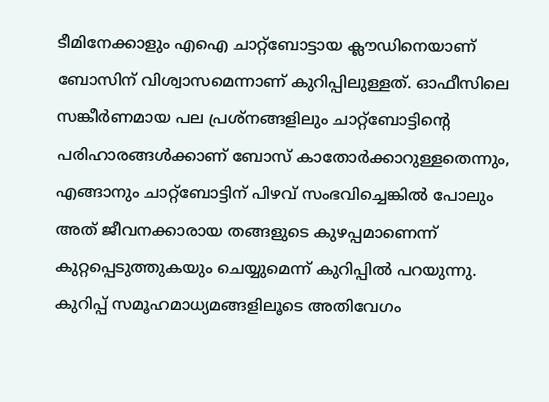ടീമിനേക്കാളും എഐ ചാറ്റ്ബോട്ടായ ക്ലൗഡിനെയാണ് ബോസിന് വിശ്വാസമെന്നാണ് കുറിപ്പിലുള്ളത്. ഓഫീസിലെ സങ്കീർണമായ പല പ്രശ്നങ്ങളിലും ചാറ്റ്ബോട്ടിന്‍റെ പരിഹാരങ്ങൾക്കാണ് ബോസ് കാതോർക്കാറുള്ളതെന്നും, എങ്ങാനും ചാറ്റ്ബോട്ടിന് പിഴവ് സംഭവിച്ചെങ്കിൽ പോലും അത് ജീവനക്കാരായ തങ്ങളുടെ കുഴപ്പമാണെന്ന് കുറ്റപ്പെടുത്തുകയും ചെയ്യുമെന്ന് കുറിപ്പിൽ പറയുന്നു. കുറിപ്പ് സമൂഹമാധ്യമങ്ങളിലൂടെ അതിവേഗം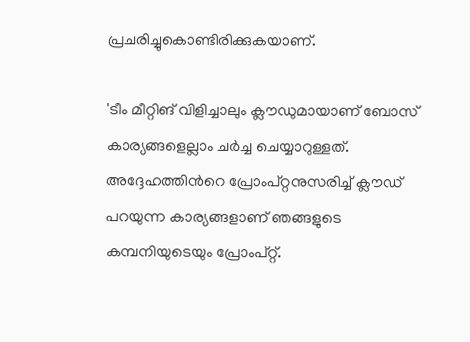പ്രചരിച്ചുകൊണ്ടിരിക്കുകയാണ്.

'ടീം മീറ്റിങ് വിളിച്ചാലും ക്ലൗഡുമായാണ് ബോസ് കാര്യങ്ങളെല്ലാം ചർച്ച ചെയ്യാറുള്ളത്. അദ്ദേഹത്തിന്‍റെ പ്രോംപ്റ്റനുസരിച്ച് ക്ലൗഡ് പറയുന്ന കാര്യങ്ങളാണ് ഞങ്ങളുടെ കമ്പനിയുടെയും പ്രോംപ്റ്റ്.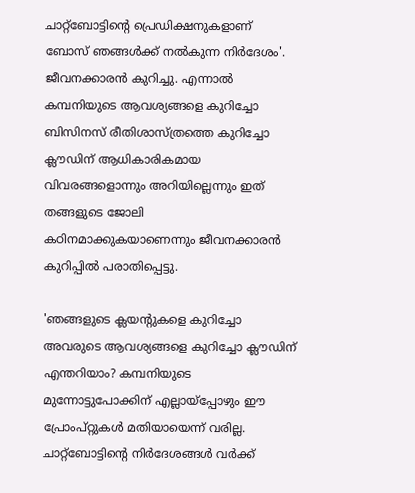ചാറ്റ്ബോട്ടിന്‍റെ പ്രെഡിക്ഷനുകളാണ് ബോസ് ഞങ്ങൾക്ക് നൽകുന്ന നിർദേശം'. ജീവനക്കാരൻ കുറിച്ചു. എന്നാൽ കമ്പനിയുടെ ആവശ്യങ്ങളെ കുറിച്ചോ ബിസിനസ് രീതിശാസ്ത്രത്തെ കുറിച്ചോ ക്ലൗഡിന് ആധികാരികമായ വിവരങ്ങളൊന്നും അറിയില്ലെന്നും ഇത് തങ്ങളുടെ ജോലി കഠിനമാക്കുകയാണെന്നും ജീവനക്കാരൻ കുറിപ്പിൽ പരാതിപ്പെട്ടു.

'ഞങ്ങളുടെ ക്ലയന്‍റുകളെ കുറിച്ചോ അവരുടെ ആവശ്യങ്ങളെ കുറിച്ചോ ക്ലൗഡിന് എന്തറിയാം? കമ്പനിയുടെ മുന്നോട്ടുപോക്കിന് എല്ലായ്പ്പോഴും ഈ പ്രോംപ്റ്റുകൾ മതിയായെന്ന് വരില്ല. ചാറ്റ്ബോട്ടിന്‍റെ നിർദേശങ്ങൾ വർക്ക്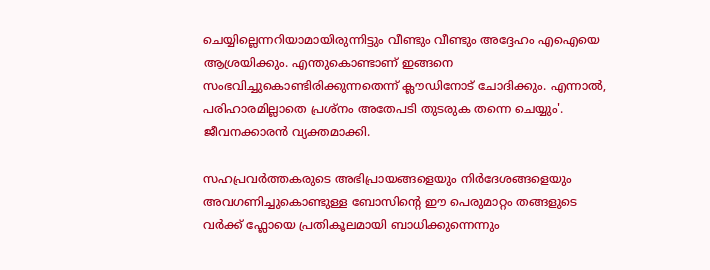ചെയ്യില്ലെന്നറിയാമായിരുന്നിട്ടും വീണ്ടും വീണ്ടും അദ്ദേഹം എഐയെ ആശ്രയിക്കും. എന്തുകൊണ്ടാണ് ഇങ്ങനെ സംഭവിച്ചുകൊണ്ടിരിക്കുന്നതെന്ന് ക്ലൗഡിനോട് ചോദിക്കും. എന്നാൽ, പരിഹാരമില്ലാതെ പ്രശ്നം അതേപടി തുടരുക തന്നെ ചെയ്യും'. ജീവനക്കാരൻ വ്യക്തമാക്കി.

സഹപ്രവർത്തകരുടെ അഭിപ്രായങ്ങളെയും നിർദേശങ്ങളെയും അവഗണിച്ചുകൊണ്ടുള്ള ബോസിന്‍റെ ഈ പെരുമാറ്റം തങ്ങളുടെ വർക്ക് ഫ്ലോയെ പ്രതികൂലമായി ബാധിക്കുന്നെന്നും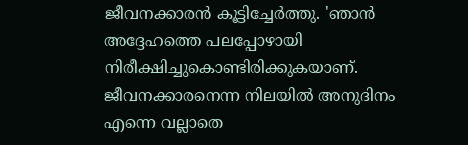ജീവനക്കാരൻ കൂട്ടിച്ചേർത്തു. 'ഞാൻ അദ്ദേഹത്തെ പലപ്പോഴായി നിരീക്ഷിച്ചുകൊണ്ടിരിക്കുകയാണ്. ജീവനക്കാരനെന്ന നിലയിൽ അനുദിനം എന്നെ വല്ലാതെ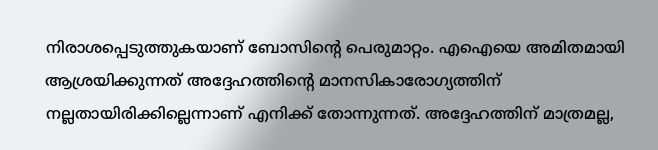നിരാശപ്പെടുത്തുകയാണ് ബോസിന്‍റെ പെരുമാറ്റം. എഐയെ അമിതമായി ആശ്രയിക്കുന്നത് അദ്ദേഹത്തിന്‍റെ മാനസികാരോഗ്യത്തിന് നല്ലതായിരിക്കില്ലെന്നാണ് എനിക്ക് തോന്നുന്നത്. അദ്ദേഹത്തിന് മാത്രമല്ല,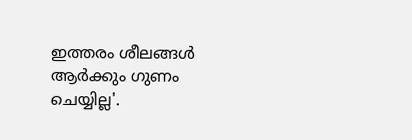ഇത്തരം ശീലങ്ങൾ ആർക്കും ഗുണം ചെയ്യില്ല'.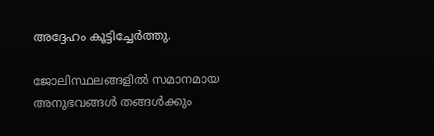അദ്ദേഹം കൂട്ടിച്ചേർത്തു.

ജോലിസ്ഥലങ്ങളിൽ സമാനമായ അനുഭവങ്ങൾ തങ്ങൾക്കും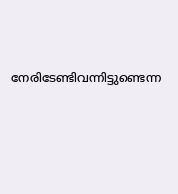നേരിടേണ്ടിവന്നിട്ടുണ്ടെന്ന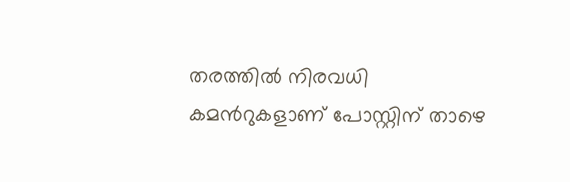തരത്തിൽ നിരവധി കമന്‍റുകളാണ് പോസ്റ്റിന് താഴെ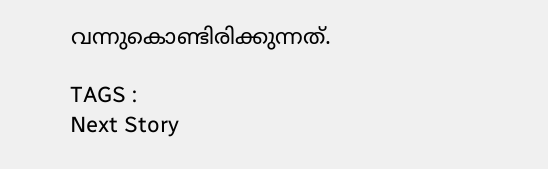വന്നുകൊണ്ടിരിക്കുന്നത്.

TAGS :
Next Story